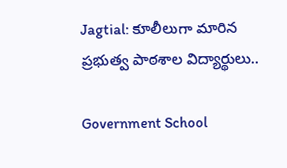Jagtial: కూలీలుగా మారిన ప్రభుత్వ పాఠశాల విద్యార్థులు..

Government School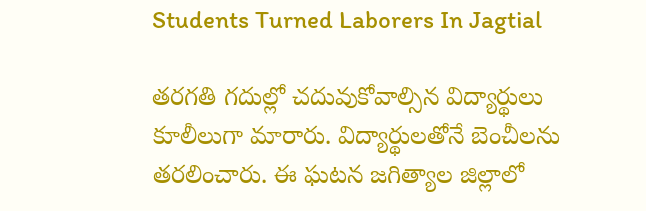Students Turned Laborers In Jagtial

తరగతి గదుల్లో చదువుకోవాల్సిన విద్యార్థులు కూలీలుగా మారారు. విద్యార్థులతోనే బెంచీలను తరలించారు. ఈ ఘటన జగిత్యాల జిల్లాలో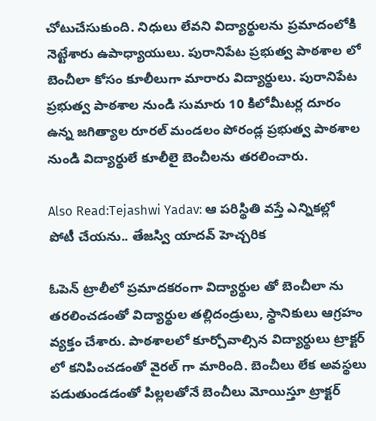చోటుచేసుకుంది. నిధులు లేవని విద్యార్థులను ప్రమాదంలోకి నెట్టేశారు ఉపాధ్యాయులు. పురానిపేట ప్రభుత్వ పాఠశాల లో బెంచీలా కోసం కూలీలుగా మారారు విద్యార్థులు. పురానిపేట ప్రభుత్వ పాఠశాల నుండి సుమారు 10 కిలోమీటర్ల దూరం ఉన్న జగిత్యాల రూరల్ మండలం పోరండ్ల ప్రభుత్వ పాఠశాల నుండి విద్యార్థులే కూలీలై బెంచీలను తరలించారు.

Also Read:Tejashwi Yadav: ఆ పరిస్థితి వస్తే ఎన్నికల్లో పోటీ చేయను.. తేజస్వి యాదవ్ హెచ్చరిక

ఓపెన్ ట్రాలీలో ప్రమాదకరంగా విద్యార్థుల తో బెంచీలా ను తరలించడంతో విద్యార్థుల తల్లిదండ్రులు, స్థానికులు ఆగ్రహం వ్యక్తం చేశారు. పాఠశాలలో కూర్చోవాల్సిన విద్యార్థులు ట్రాక్టర్ లో కనిపించడంతో వైరల్ గా మారింది. బెంచీలు లేక అవస్థలు పడుతుండడంతో పిల్లలతోనే బెంచీలు మోయిస్తూ ట్రాక్టర్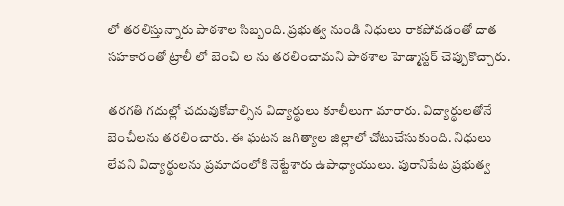లో తరలిస్తున్నారు పాఠశాల సిబ్బంది. ప్రభుత్వ నుండి నిధులు రాకపోవడంతో దాత సహకారంతో ట్రాలీ లో బెంచి ల ను తరలించామని పాఠశాల హెడ్మాస్టర్ చెప్పుకొచ్చారు.

తరగతి గదుల్లో చదువుకోవాల్సిన విద్యార్థులు కూలీలుగా మారారు. విద్యార్థులతోనే బెంచీలను తరలించారు. ఈ ఘటన జగిత్యాల జిల్లాలో చోటుచేసుకుంది. నిధులు లేవని విద్యార్థులను ప్రమాదంలోకి నెట్టేశారు ఉపాధ్యాయులు. పురానిపేట ప్రభుత్వ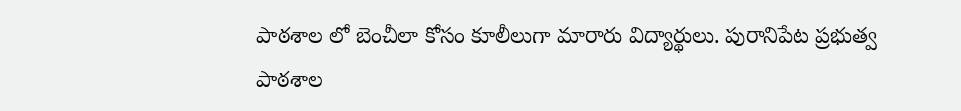పాఠశాల లో బెంచీలా కోసం కూలీలుగా మారారు విద్యార్థులు. పురానిపేట ప్రభుత్వ పాఠశాల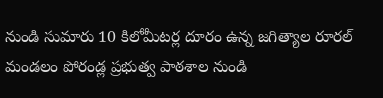నుండి సుమారు 10 కిలోమీటర్ల దూరం ఉన్న జగిత్యాల రూరల్ మండలం పోరండ్ల ప్రభుత్వ పాఠశాల నుండి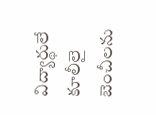విద్యార్థులే కూలీలై బెంచీలను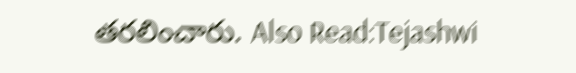తరలించారు. Also Read:Tejashwi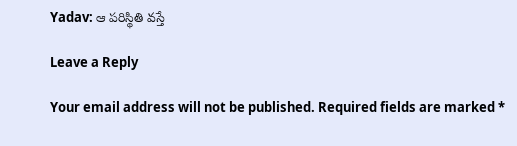Yadav: ఆ పరిస్థితి వస్తే

Leave a Reply

Your email address will not be published. Required fields are marked *